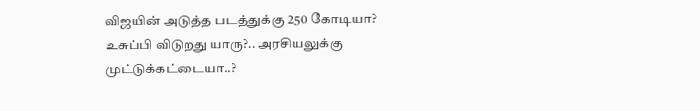விஜயின் அடுத்த படத்துக்கு 250 கோடியா? உசுப்பி விடுறது யாரு?.. அரசியலுக்கு முட்டுக்கட்டையா..?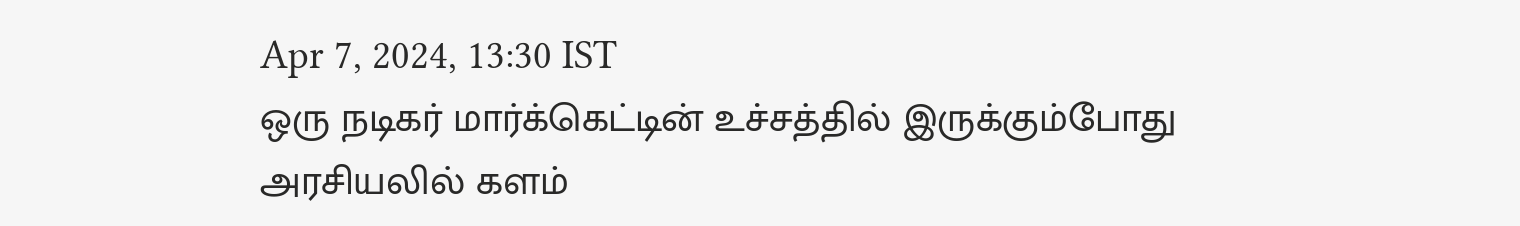Apr 7, 2024, 13:30 IST
ஒரு நடிகர் மார்க்கெட்டின் உச்சத்தில் இருக்கும்போது அரசியலில் களம்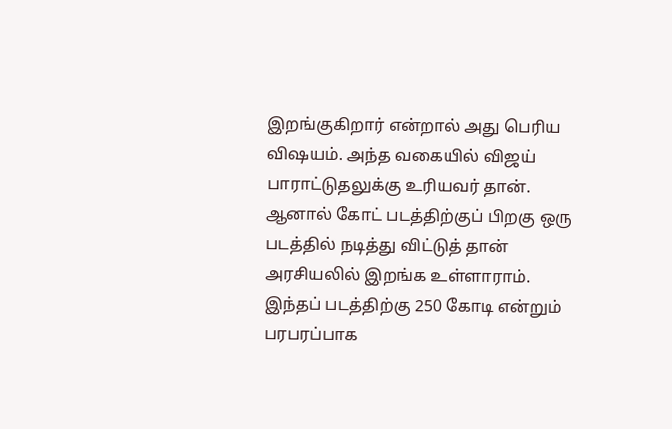இறங்குகிறார் என்றால் அது பெரிய விஷயம். அந்த வகையில் விஜய் பாராட்டுதலுக்கு உரியவர் தான். ஆனால் கோட் படத்திற்குப் பிறகு ஒரு படத்தில் நடித்து விட்டுத் தான் அரசியலில் இறங்க உள்ளாராம். இந்தப் படத்திற்கு 250 கோடி என்றும் பரபரப்பாக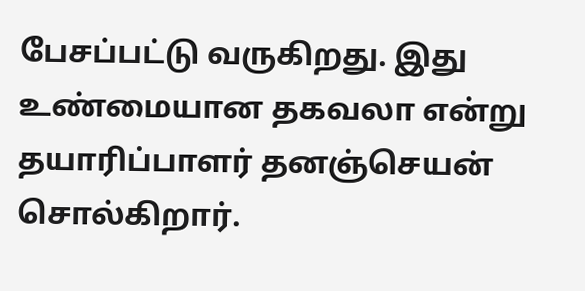பேசப்பட்டு வருகிறது. இது உண்மையான தகவலா என்று தயாரிப்பாளர் தனஞ்செயன் சொல்கிறார்.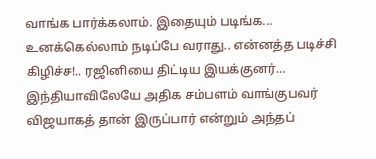வாங்க பார்க்கலாம். இதையும் படிங்க... உனக்கெல்லாம் நடிப்பே வராது.. என்னத்த படிச்சி கிழிச்ச!.. ரஜினியை திட்டிய இயக்குனர்… இந்தியாவிலேயே அதிக சம்பளம் வாங்குபவர் விஜயாகத் தான் இருப்பார் என்றும் அந்தப்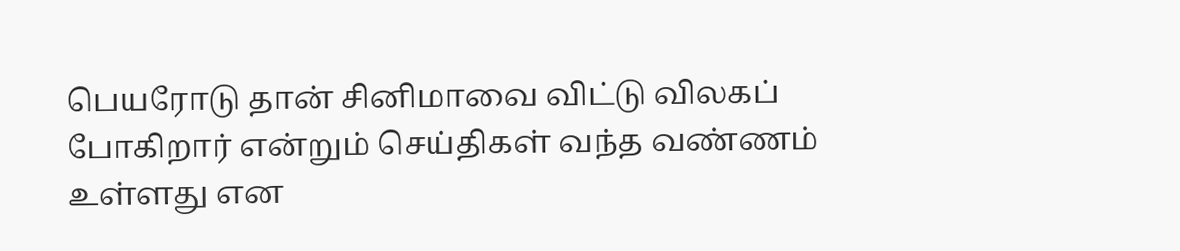பெயரோடு தான் சினிமாவை விட்டு விலகப் போகிறார் என்றும் செய்திகள் வந்த வண்ணம் உள்ளது என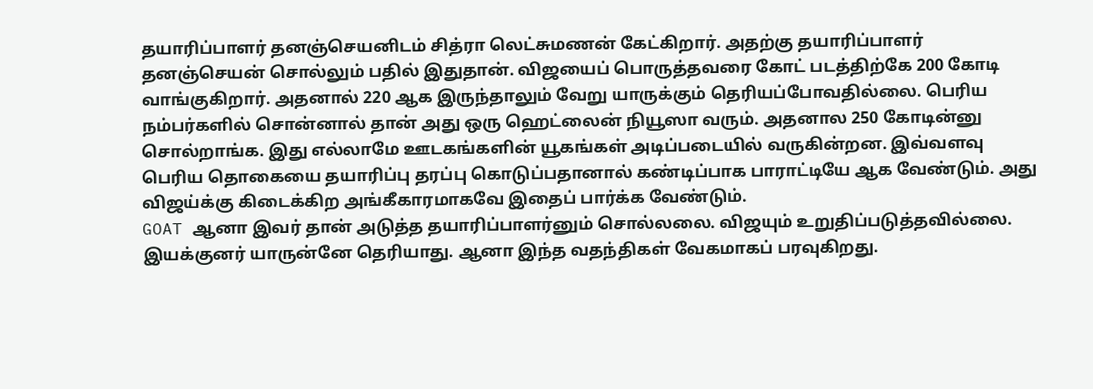தயாரிப்பாளர் தனஞ்செயனிடம் சித்ரா லெட்சுமணன் கேட்கிறார். அதற்கு தயாரிப்பாளர் தனஞ்செயன் சொல்லும் பதில் இதுதான். விஜயைப் பொருத்தவரை கோட் படத்திற்கே 200 கோடி வாங்குகிறார். அதனால் 220 ஆக இருந்தாலும் வேறு யாருக்கும் தெரியப்போவதில்லை. பெரிய நம்பர்களில் சொன்னால் தான் அது ஒரு ஹெட்லைன் நியூஸா வரும். அதனால 250 கோடின்னு சொல்றாங்க. இது எல்லாமே ஊடகங்களின் யூகங்கள் அடிப்படையில் வருகின்றன. இவ்வளவு பெரிய தொகையை தயாரிப்பு தரப்பு கொடுப்பதானால் கண்டிப்பாக பாராட்டியே ஆக வேண்டும். அது விஜய்க்கு கிடைக்கிற அங்கீகாரமாகவே இதைப் பார்க்க வேண்டும்.
GOAT ஆனா இவர் தான் அடுத்த தயாரிப்பாளர்னும் சொல்லலை. விஜயும் உறுதிப்படுத்தவில்லை. இயக்குனர் யாருன்னே தெரியாது. ஆனா இந்த வதந்திகள் வேகமாகப் பரவுகிறது.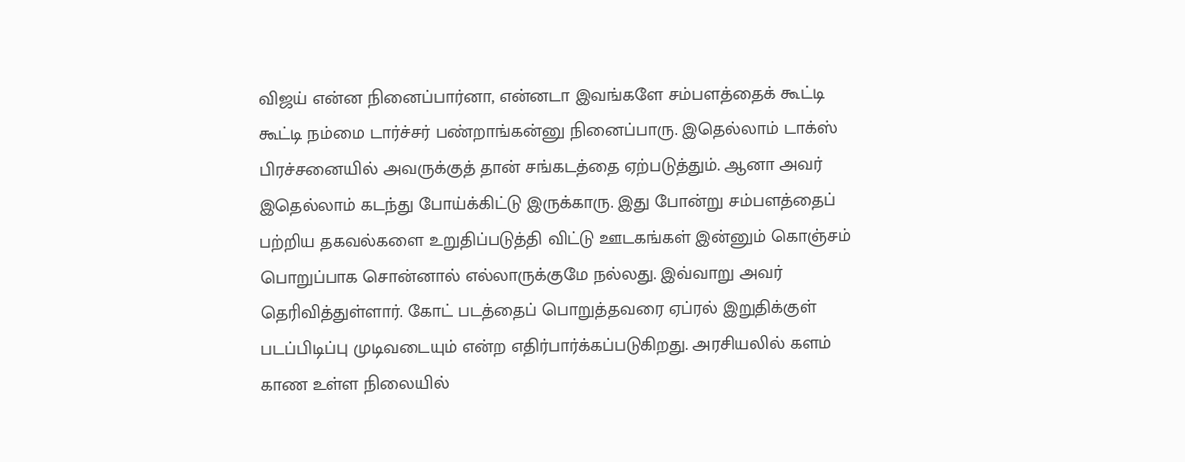விஜய் என்ன நினைப்பார்னா, என்னடா இவங்களே சம்பளத்தைக் கூட்டி கூட்டி நம்மை டார்ச்சர் பண்றாங்கன்னு நினைப்பாரு. இதெல்லாம் டாக்ஸ் பிரச்சனையில் அவருக்குத் தான் சங்கடத்தை ஏற்படுத்தும். ஆனா அவர் இதெல்லாம் கடந்து போய்க்கிட்டு இருக்காரு. இது போன்று சம்பளத்தைப் பற்றிய தகவல்களை உறுதிப்படுத்தி விட்டு ஊடகங்கள் இன்னும் கொஞ்சம் பொறுப்பாக சொன்னால் எல்லாருக்குமே நல்லது. இவ்வாறு அவர் தெரிவித்துள்ளார். கோட் படத்தைப் பொறுத்தவரை ஏப்ரல் இறுதிக்குள் படப்பிடிப்பு முடிவடையும் என்ற எதிர்பார்க்கப்படுகிறது. அரசியலில் களம் காண உள்ள நிலையில்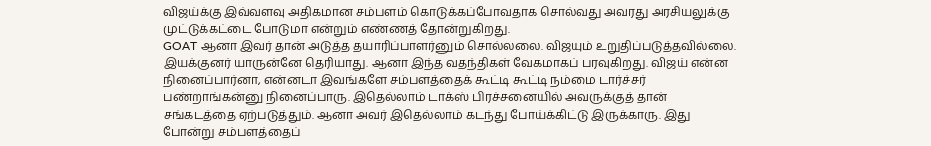விஜய்க்கு இவ்வளவு அதிகமான சம்பளம் கொடுக்கப்போவதாக சொல்வது அவரது அரசியலுக்கு முட்டுக்கட்டை போடுமா என்றும் எண்ணத் தோன்றுகிறது.
GOAT ஆனா இவர் தான் அடுத்த தயாரிப்பாளர்னும் சொல்லலை. விஜயும் உறுதிப்படுத்தவில்லை. இயக்குனர் யாருன்னே தெரியாது. ஆனா இந்த வதந்திகள் வேகமாகப் பரவுகிறது. விஜய் என்ன நினைப்பார்னா, என்னடா இவங்களே சம்பளத்தைக் கூட்டி கூட்டி நம்மை டார்ச்சர் பண்றாங்கன்னு நினைப்பாரு. இதெல்லாம் டாக்ஸ் பிரச்சனையில் அவருக்குத் தான் சங்கடத்தை ஏற்படுத்தும். ஆனா அவர் இதெல்லாம் கடந்து போய்க்கிட்டு இருக்காரு. இது போன்று சம்பளத்தைப்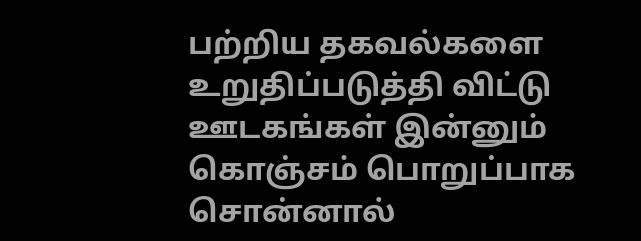பற்றிய தகவல்களை உறுதிப்படுத்தி விட்டு ஊடகங்கள் இன்னும் கொஞ்சம் பொறுப்பாக சொன்னால்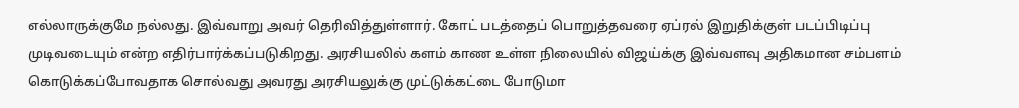எல்லாருக்குமே நல்லது. இவ்வாறு அவர் தெரிவித்துள்ளார். கோட் படத்தைப் பொறுத்தவரை ஏப்ரல் இறுதிக்குள் படப்பிடிப்பு முடிவடையும் என்ற எதிர்பார்க்கப்படுகிறது. அரசியலில் களம் காண உள்ள நிலையில் விஜய்க்கு இவ்வளவு அதிகமான சம்பளம் கொடுக்கப்போவதாக சொல்வது அவரது அரசியலுக்கு முட்டுக்கட்டை போடுமா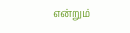என்றும்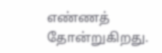எண்ணத் தோன்றுகிறது.